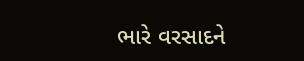ભારે વરસાદને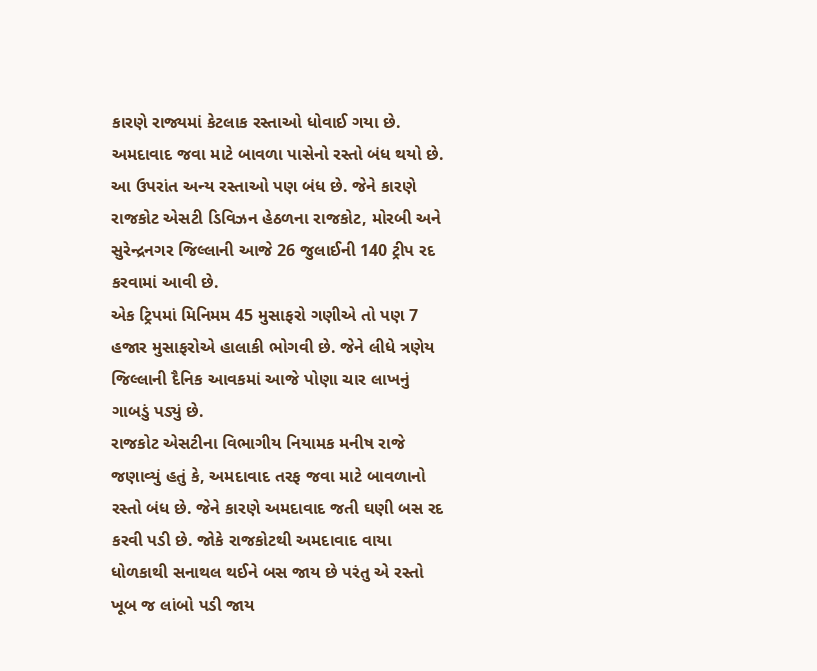કારણે રાજ્યમાં કેટલાક રસ્તાઓ ધોવાઈ ગયા છે. અમદાવાદ જવા માટે બાવળા પાસેનો રસ્તો બંધ થયો છે. આ ઉપરાંત અન્ય રસ્તાઓ પણ બંધ છે. જેને કારણે રાજકોટ એસટી ડિવિઝન હેઠળના રાજકોટ, મોરબી અને સુરેન્દ્રનગર જિલ્લાની આજે 26 જુલાઈની 140 ટ્રીપ રદ કરવામાં આવી છે.
એક ટ્રિપમાં મિનિમમ 45 મુસાફરો ગણીએ તો પણ 7 હજાર મુસાફરોએ હાલાકી ભોગવી છે. જેને લીધે ત્રણેય જિલ્લાની દૈનિક આવકમાં આજે પોણા ચાર લાખનું ગાબડું પડ્યું છે.
રાજકોટ એસટીના વિભાગીય નિયામક મનીષ રાજે જણાવ્યું હતું કે, અમદાવાદ તરફ જવા માટે બાવળાનો રસ્તો બંધ છે. જેને કારણે અમદાવાદ જતી ઘણી બસ રદ કરવી પડી છે. જોકે રાજકોટથી અમદાવાદ વાયા ધોળકાથી સનાથલ થઈને બસ જાય છે પરંતુ એ રસ્તો ખૂબ જ લાંબો પડી જાય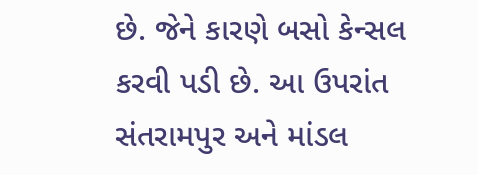છે. જેને કારણે બસો કેન્સલ કરવી પડી છે. આ ઉપરાંત સંતરામપુર અને માંડલ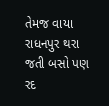તેમજ વાયા રાધનપુર થરા જતી બસો પણ રદ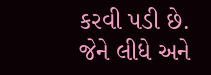કરવી પડી છે. જેને લીધે અને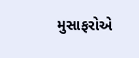મુસાફરોએ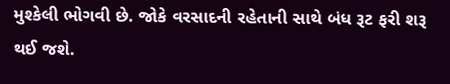મુશ્કેલી ભોગવી છે. જોકે વરસાદની રહેતાની સાથે બંધ રૂટ ફરી શરૂ થઈ જશે.